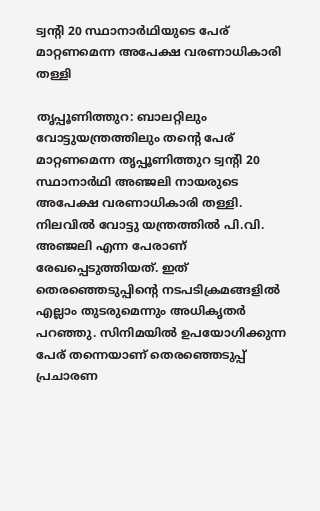ട്വന്റി 20 സ്ഥാനാർഥിയുടെ പേര് മാറ്റണമെന്ന അപേക്ഷ വരണാധികാരി തള്ളി

തൃപ്പൂണിത്തുറ: ബാലറ്റിലും വോട്ടുയന്ത്രത്തിലും തന്റെ പേര് മാറ്റണമെന്ന തൃപ്പൂണിത്തുറ ട്വന്റി 20 സ്ഥാനാർഥി അഞ്ജലി നായരുടെ അപേക്ഷ വരണാധികാരി തള്ളി. നിലവിൽ വോട്ടു യന്ത്രത്തിൽ പി.വി. അഞ്ജലി എന്ന പേരാണ് രേഖപ്പെടുത്തിയത്. ഇത് തെരഞ്ഞെടുപ്പിന്റെ നടപടിക്രമങ്ങളിൽ എല്ലാം തുടരുമെന്നും അധികൃതർ പറഞ്ഞു. സിനിമയിൽ ഉപയോഗിക്കുന്ന പേര് തന്നെയാണ് തെരഞ്ഞെടുപ്പ് പ്രചാരണ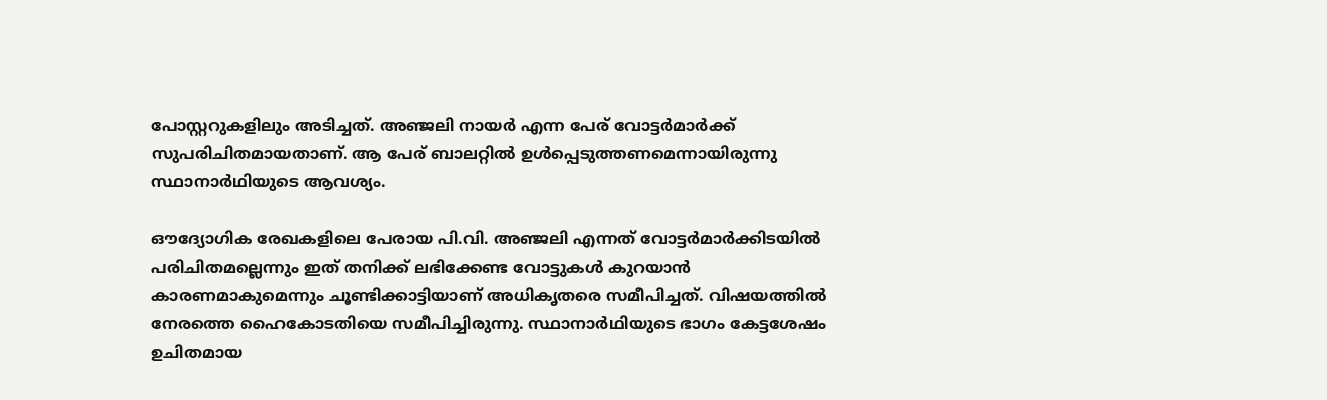പോസ്റ്ററുകളിലും അടിച്ചത്. അഞ്ജലി നായർ എന്ന പേര് വോട്ടർമാർക്ക് സുപരിചിതമായതാണ്. ആ പേര് ബാലറ്റിൽ ഉൾപ്പെടുത്തണമെന്നായിരുന്നു സ്ഥാനാർഥിയുടെ ആവശ്യം.

ഔദ്യോഗിക രേഖകളിലെ പേരായ പി.വി. അഞ്ജലി എന്നത് വോട്ടർമാർക്കിടയിൽ പരിചിതമല്ലെന്നും ഇത് തനിക്ക് ലഭിക്കേണ്ട വോട്ടുകൾ കുറയാൻ കാരണമാകുമെന്നും ചൂണ്ടിക്കാട്ടിയാണ് അധികൃതരെ സമീപിച്ചത്. വിഷയത്തിൽ നേരത്തെ ഹൈകോടതിയെ സമീപിച്ചിരുന്നു. സ്ഥാനാർഥിയുടെ ഭാഗം കേട്ടശേഷം ഉചിതമായ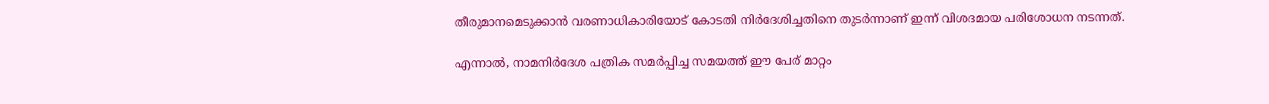തീരുമാനമെടുക്കാൻ വരണാധികാരിയോട് കോടതി നിർദേശിച്ചതിനെ തുടർന്നാണ് ഇന്ന് വിശദമായ പരിശോധന നടന്നത്.

എന്നാൽ, നാമനിർദേശ പത്രിക സമർപ്പിച്ച സമയത്ത് ഈ പേര് മാറ്റം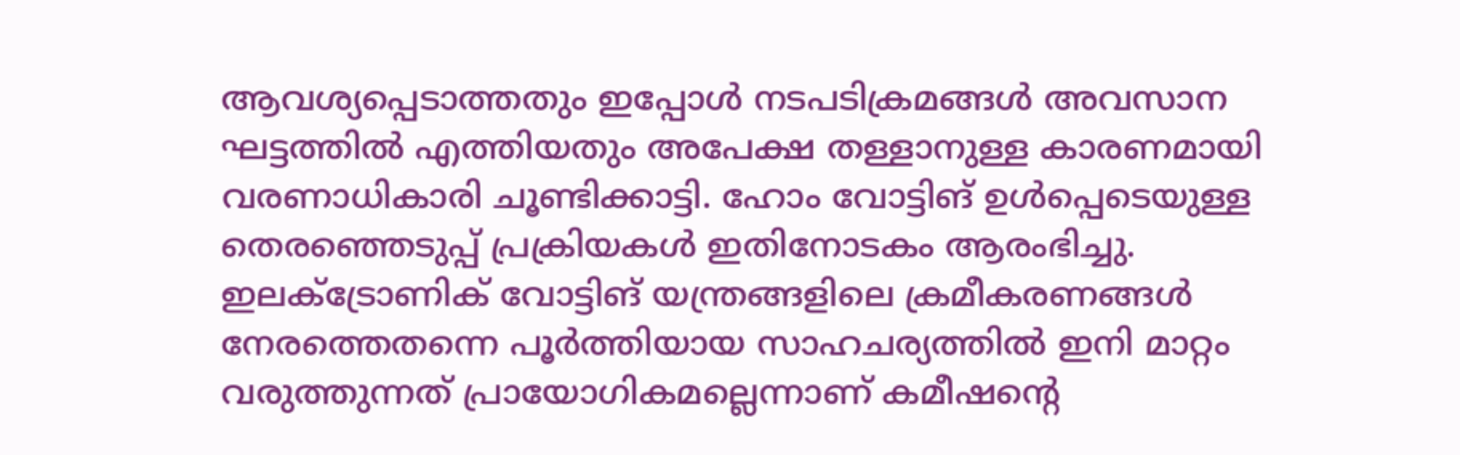ആവശ്യപ്പെടാത്തതും ഇപ്പോൾ നടപടിക്രമങ്ങൾ അവസാന ഘട്ടത്തിൽ എത്തിയതും അപേക്ഷ തള്ളാനുള്ള കാരണമായി വരണാധികാരി ചൂണ്ടിക്കാട്ടി. ഹോം വോട്ടിങ് ഉൾപ്പെടെയുള്ള തെരഞ്ഞെടുപ്പ് പ്രക്രിയകൾ ഇതിനോടകം ആരംഭിച്ചു. ഇലക്ട്രോണിക് വോട്ടിങ് യന്ത്രങ്ങളിലെ ക്രമീകരണങ്ങൾ നേരത്തെതന്നെ പൂർത്തിയായ സാഹചര്യത്തിൽ ഇനി മാറ്റം വരുത്തുന്നത് പ്രായോഗികമല്ലെന്നാണ് കമീഷന്റെ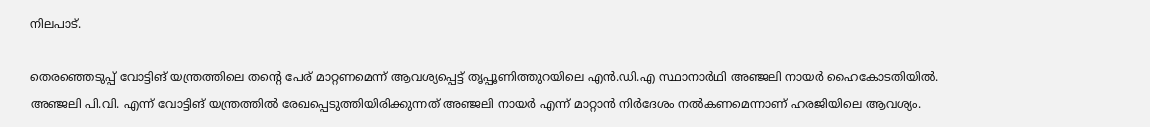നിലപാട്.

തെരഞ്ഞെടുപ്പ് വോട്ടിങ് യന്ത്രത്തിലെ തന്റെ പേര് മാറ്റണമെന്ന് ആവശ്യപ്പെട്ട് തൃപ്പൂണിത്തുറയിലെ എൻ.ഡി.എ സ്ഥാനാർഥി അഞ്ജലി നായർ ഹൈകോടതിയിൽ. അഞ്ജലി പി.വി. എന്ന് വോട്ടിങ് യന്ത്രത്തിൽ രേഖപ്പെടുത്തിയിരിക്കുന്നത് അഞ്ജലി നായർ എന്ന് മാറ്റാൻ നിർദേശം നൽകണമെന്നാണ് ഹരജിയിലെ ആവശ്യം.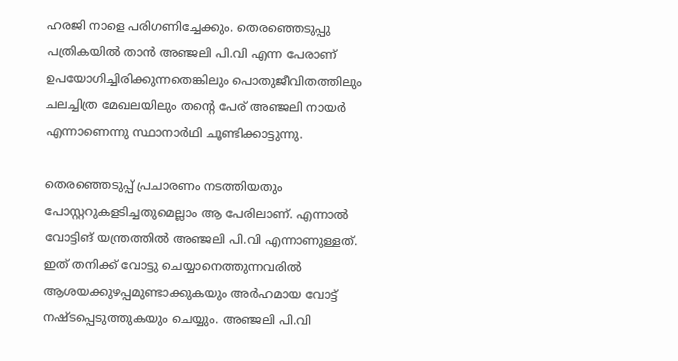ഹരജി നാളെ പരിഗണിച്ചേക്കും. തെരഞ്ഞെടുപ്പു പത്രികയിൽ താൻ അഞ്ജലി പി.വി എന്ന പേരാണ് ഉപയോഗിച്ചിരിക്കുന്നതെങ്കിലും പൊതുജീവിതത്തിലും ചലച്ചിത്ര മേഖലയിലും തന്റെ പേര് അഞ്ജലി നായർ എന്നാണെന്നു സ്ഥാനാർഥി ചൂണ്ടിക്കാട്ടുന്നു.

തെരഞ്ഞെടുപ്പ് പ്രചാരണം നടത്തിയതും പോസ്റ്ററുകളടിച്ചതുമെല്ലാം ആ പേരിലാണ്. എന്നാൽ വോട്ടിങ് യന്ത്രത്തിൽ അഞ്ജലി പി.വി എന്നാണുള്ളത്. ഇത് തനിക്ക് വോട്ടു ചെയ്യാനെത്തുന്നവരിൽ ആശയക്കുഴപ്പമുണ്ടാക്കുകയും അർഹമായ വോട്ട് നഷ്ടപ്പെടുത്തുകയും ചെയ്യും. അഞ്ജലി പി.വി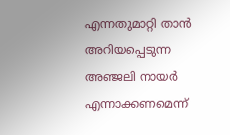എന്നതുമാറ്റി താൻ അറിയപ്പെടുന്ന അഞ്ജലി നായർ എന്നാക്കണമെന്ന്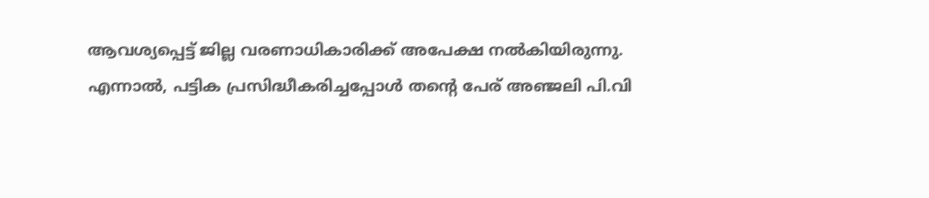ആവശ്യപ്പെട്ട് ജില്ല വരണാധികാരിക്ക് അപേക്ഷ നൽകിയിരുന്നു. എന്നാൽ, പട്ടിക പ്രസിദ്ധീകരിച്ചപ്പോൾ തന്റെ പേര് അഞ്ജലി പി.വി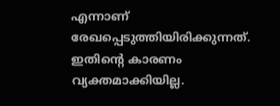എന്നാണ് രേഖപ്പെടുത്തിയിരിക്കുന്നത്. ഇതിന്റെ കാരണം വ്യക്തമാക്കിയില്ല.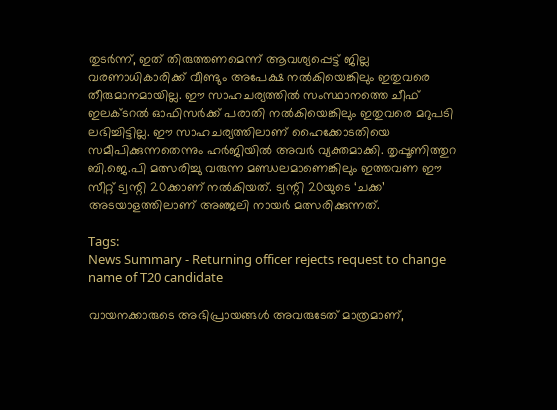തുടർന്ന്, ഇത് തിരുത്തണമെന്ന് ആവശ്യപ്പെട്ട് ജില്ല വരണാധികാരിക്ക് വീണ്ടും അപേക്ഷ നൽകിയെങ്കിലും ഇതുവരെ തീരുമാനമായില്ല. ഈ സാഹചര്യത്തിൽ സംസ്ഥാനത്തെ ചീഫ് ഇലക്ടറൽ ഓഫിസർക്ക് പരാതി നല്‍കിയെങ്കിലും ഇതുവരെ മറുപടി ലഭിച്ചിട്ടില്ല. ഈ സാഹചര്യത്തിലാണ് ഹൈക്കോടതിയെ സമീപിക്കുന്നതെന്നും ഹർജിയിൽ അവർ വ്യക്തമാക്കി. തൃപ്പൂണിത്തുറ ബി.ജെ.പി മത്സരിച്ചു വരുന്ന മണ്ഡലമാണെങ്കിലും ഇത്തവണ ഈ സീറ്റ് ട്വന്റി 20ക്കാണ് നൽകിയത്. ട്വന്റി 20യുടെ ‘ചക്ക’ അടയാളത്തിലാണ് അഞ്ജലി നായർ മത്സരിക്കുന്നത്.

Tags:
News Summary - Returning officer rejects request to change name of T20 candidate

വായനക്കാരുടെ അഭിപ്രായങ്ങള്‍ അവരുടേത് മാത്രമാണ്,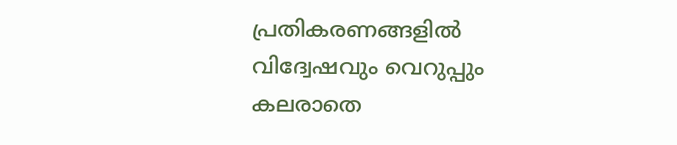പ്രതികരണങ്ങളിൽ വിദ്വേഷവും വെറുപ്പും കലരാതെ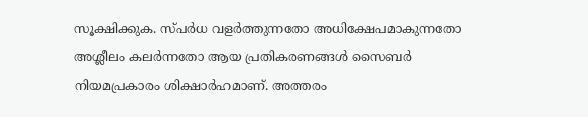സൂക്ഷിക്കുക. സ്പർധ വളർത്തുന്നതോ അധിക്ഷേപമാകുന്നതോ അശ്ലീലം കലർന്നതോ ആയ പ്രതികരണങ്ങൾ സൈബർ നിയമപ്രകാരം ശിക്ഷാർഹമാണ്. അത്തരം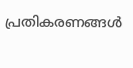പ്രതികരണങ്ങൾ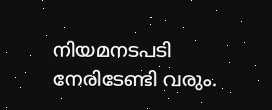നിയമനടപടി നേരിടേണ്ടി വരും.